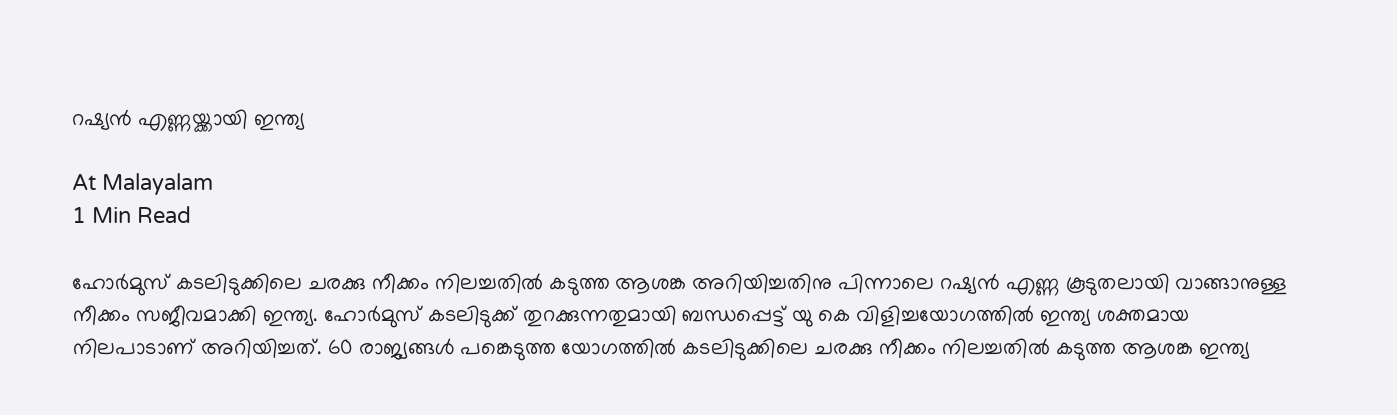റഷ്യൻ എണ്ണയ്ക്കായി ഇന്ത്യ

At Malayalam
1 Min Read

ഹോർമുസ് കടലിടുക്കിലെ ചരക്കു നീക്കം നിലച്ചതിൽ കടുത്ത ആശങ്ക അറിയിച്ചതിനു പിന്നാലെ റഷ്യൻ എണ്ണ കൂടുതലായി വാങ്ങാനുള്ള നീക്കം സജീവമാക്കി ഇന്ത്യ. ഹോർമുസ് കടലിടുക്ക് തുറക്കുന്നതുമായി ബന്ധപ്പെട്ട് യു കെ വിളിച്ചയോഗത്തിൽ ഇന്ത്യ ശക്തമായ നിലപാടാണ് അറിയിച്ചത്. 60 രാജ്യങ്ങൾ പങ്കെടുത്ത യോഗത്തിൽ കടലിടുക്കിലെ ചരക്കു നീക്കം നിലച്ചതിൽ കടുത്ത ആശങ്ക ഇന്ത്യ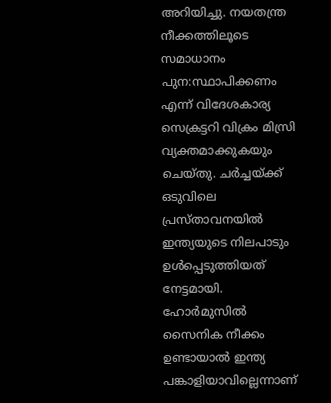അറിയിച്ചു. നയതന്ത്ര നീക്കത്തിലൂടെ സമാധാനം പുന:സ്ഥാപിക്കണം എന്ന് വിദേശകാര്യ സെക്രട്ടറി വിക്രം മിസ്രി വ്യക്തമാക്കുകയും ചെയ്തു. ചർച്ചയ്ക്ക് ഒടുവിലെ പ്രസ്താവനയിൽ ഇന്ത്യയുടെ നിലപാടും ഉൾപ്പെടുത്തിയത് നേട്ടമായി. ഹോർമുസിൽ സൈനിക നീക്കം ഉണ്ടായാൽ ഇന്ത്യ പങ്കാളിയാവില്ലെന്നാണ്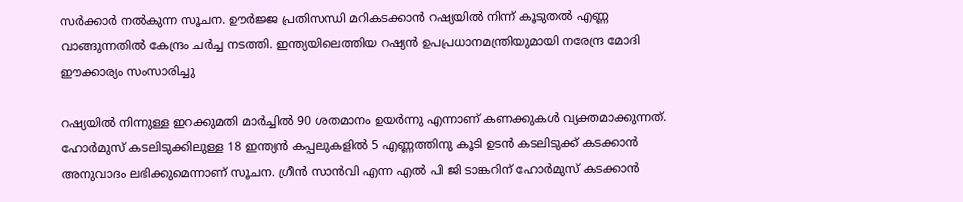സർക്കാർ നൽകുന്ന സൂചന. ഊർജ്ജ പ്രതിസന്ധി മറികടക്കാൻ റഷ്യയിൽ നിന്ന് കൂടുതൽ എണ്ണ വാങ്ങുന്നതിൽ കേന്ദ്രം ചർച്ച നടത്തി. ഇന്ത്യയിലെത്തിയ റഷ്യൻ ഉപപ്രധാനമന്ത്രിയുമായി നരേന്ദ്ര മോദി ഈക്കാര്യം സംസാരിച്ചു

റഷ്യയിൽ നിന്നുള്ള ഇറക്കുമതി മാർച്ചിൽ 90 ശതമാനം ഉയർന്നു എന്നാണ് കണക്കുകൾ വ്യക്തമാക്കുന്നത്. ഹോർമുസ് കടലിടുക്കിലുള്ള 18 ഇന്ത്യൻ കപ്പലുകളിൽ 5 എണ്ണത്തിനു കൂടി ഉടൻ കടലിടുക്ക് കടക്കാൻ അനുവാദം ലഭിക്കുമെന്നാണ് സൂചന. ഗ്രീൻ സാൻവി എന്ന എൽ പി ജി ടാങ്കറിന് ഹോർമുസ് കടക്കാൻ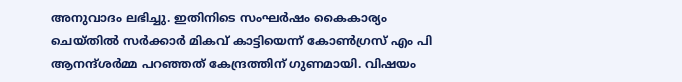അനുവാദം ലഭിച്ചു. ഇതിനിടെ സംഘർഷം കൈകാര്യം ചെയ്തിൽ സർക്കാർ മികവ് കാട്ടിയെന്ന് കോൺഗ്രസ് എം പി ആനന്ദ്ശർമ്മ പറഞ്ഞത് കേന്ദ്രത്തിന് ഗുണമായി. വിഷയം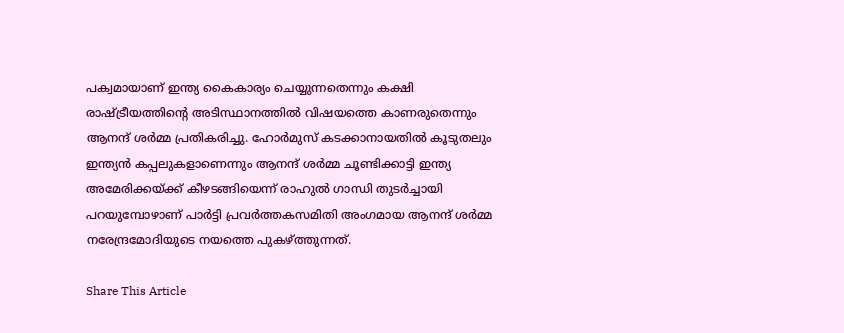പക്വമായാണ് ഇന്ത്യ കൈകാര്യം ചെയ്യുന്നതെന്ന‌ും കക്ഷി രാഷ്ട്രീയത്തിന്‍റെ അടിസ്ഥാനത്തിൽ വിഷയത്തെ കാണരുതെന്നും ആനന്ദ് ശർമ്മ പ്രതികരിച്ചു. ഹോർമുസ് കടക്കാനായതിൽ കൂടുതലും ഇന്ത്യൻ കപ്പലുകളാണെന്നും ആനന്ദ് ശർമ്മ ചൂണ്ടിക്കാട്ടി ഇന്ത്യ അമേരിക്കയ്ക്ക് കീഴടങ്ങിയെന്ന് രാഹുൽ ഗാന്ധി തുടർച്ചായി പറയുമ്പോഴാണ് പാർട്ടി പ്രവർത്തകസമിതി അംഗമായ ആനന്ദ് ശർമ്മ നരേന്ദ്രമോദിയുടെ നയത്തെ പുകഴ്ത്തുന്നത്.

Share This Article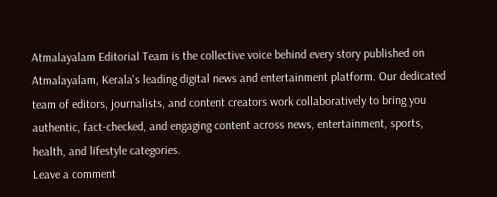Atmalayalam Editorial Team is the collective voice behind every story published on Atmalayalam, Kerala's leading digital news and entertainment platform. Our dedicated team of editors, journalists, and content creators work collaboratively to bring you authentic, fact-checked, and engaging content across news, entertainment, sports, health, and lifestyle categories.
Leave a comment